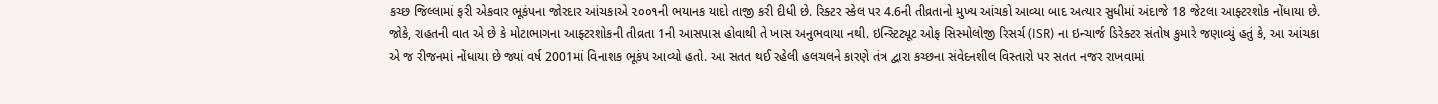કચ્છ જિલ્લામાં ફરી એકવાર ભૂકંપના જોરદાર આંચકાએ ૨૦૦૧ની ભયાનક યાદો તાજી કરી દીધી છે. રિક્ટર સ્કેલ પર 4.6ની તીવ્રતાનો મુખ્ય આંચકો આવ્યા બાદ અત્યાર સુધીમાં અંદાજે 18 જેટલા આફ્ટરશોક નોંધાયા છે. જોકે, રાહતની વાત એ છે કે મોટાભાગના આફ્ટરશોકની તીવ્રતા 1ની આસપાસ હોવાથી તે ખાસ અનુભવાયા નથી. ઇન્સ્ટિટ્યૂટ ઓફ સિસ્મોલોજી રિસર્ચ (ISR) ના ઇન્ચાર્જ ડિરેક્ટર સંતોષ કુમારે જણાવ્યું હતું કે, આ આંચકા એ જ રીજનમાં નોંધાયા છે જ્યાં વર્ષ 2001માં વિનાશક ભૂકંપ આવ્યો હતો. આ સતત થઈ રહેલી હલચલને કારણે તંત્ર દ્વારા કચ્છના સંવેદનશીલ વિસ્તારો પર સતત નજર રાખવામાં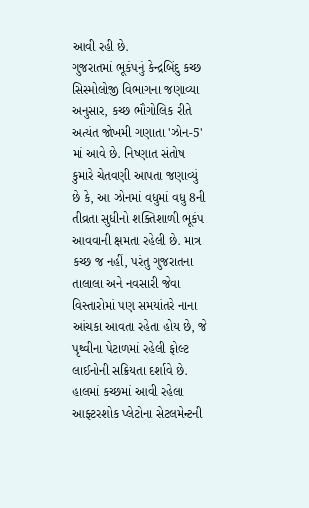આવી રહી છે.
ગુજરાતમાં ભૂકંપનું કેન્દ્રબિંદુ કચ્છ
સિસ્મોલોજી વિભાગના જણાવ્યા અનુસાર, કચ્છ ભૌગોલિક રીતે અત્યંત જોખમી ગણાતા 'ઝોન-5' માં આવે છે. નિષ્ણાત સંતોષ કુમારે ચેતવણી આપતા જણાવ્યું છે કે, આ ઝોનમાં વધુમાં વધુ 8ની તીવ્રતા સુધીનો શક્તિશાળી ભૂકંપ આવવાની ક્ષમતા રહેલી છે. માત્ર કચ્છ જ નહીં, પરંતુ ગુજરાતના તાલાલા અને નવસારી જેવા વિસ્તારોમાં પણ સમયાંતરે નાના આંચકા આવતા રહેતા હોય છે, જે પૃથ્વીના પેટાળમાં રહેલી ફોલ્ટ લાઈનોની સક્રિયતા દર્શાવે છે. હાલમાં કચ્છમાં આવી રહેલા આફ્ટરશોક પ્લેટોના સેટલમેન્ટની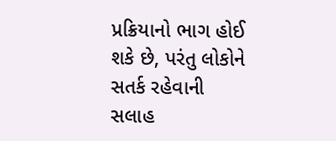પ્રક્રિયાનો ભાગ હોઈ શકે છે, પરંતુ લોકોને સતર્ક રહેવાની સલાહ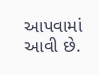આપવામાં આવી છે.